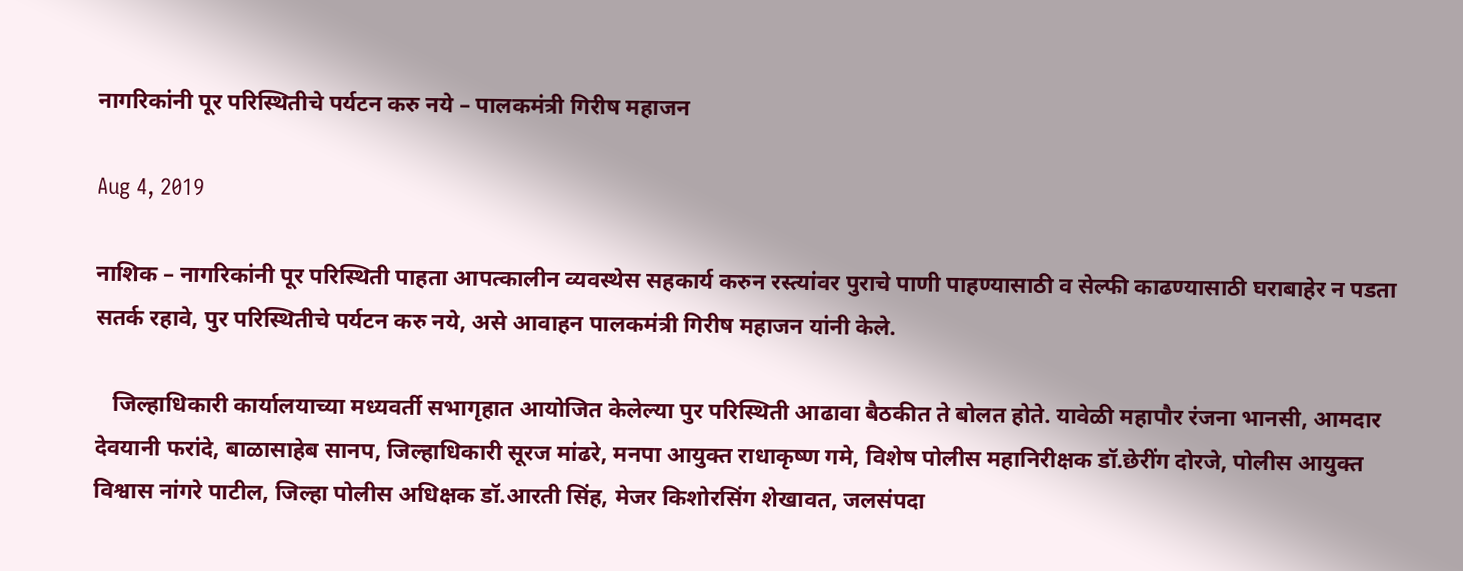नागरिकांनी पूर परिस्थितीचे पर्यटन करु नये – पालकमंत्री गिरीष महाजन

Aug 4, 2019

नाशिक – नागरिकांनी पूर परिस्थिती पाहता आपत्कालीन व्यवस्थेस सहकार्य करुन रस्त्यांवर पुराचे पाणी पाहण्यासाठी व सेल्फी काढण्यासाठी घराबाहेर न पडता सतर्क रहावे, पुर परिस्थितीचे पर्यटन करु नये, असे आवाहन पालकमंत्री गिरीष महाजन यांनी केले.

   जिल्हाधिकारी कार्यालयाच्या मध्यवर्ती सभागृहात आयोजित केलेल्या पुर परिस्थिती आढावा बैठकीत ते बोलत होते. यावेळी महापौर रंजना भानसी, आमदार देवयानी फरांदे, बाळासाहेब सानप, जिल्हाधिकारी सूरज मांढरे, मनपा आयुक्त राधाकृष्ण गमे, विशेष पोलीस महानिरीक्षक डॉ.छेरींग दोरजे, पोलीस आयुक्त विश्वास नांगरे पाटील, जिल्हा पोलीस अधिक्षक डॉ.आरती सिंह, मेजर किशोरसिंग शेखावत, जलसंपदा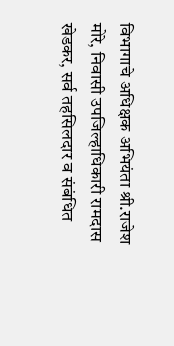विभागाचे अधिक्षक अभियंता श्री.राजेश मोरे, निवासी उपजिल्हाधिकारी रामदास खेडकर, सर्व तहसिलदार व संबंधित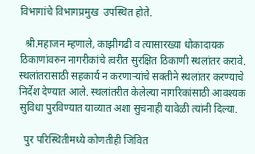विभागांचे विभागप्रमुख  उपस्थित होते.

  श्री.महाजन म्हणाले, काझीगढी व त्यासारख्या धोकादायक ठिकाणांवरुन नागरीकांचे त्वरीत सुरक्षित ठिकाणी स्थलांतर करावे. स्थलांतरासाठी सहकार्य न करणाऱ्यांचे सक्तीने स्थलांतर करण्याचे निर्देश देण्यात आले. स्थलांतरीत केलेल्या नागरिकांसाठी आवश्यक सुविधा पुरविण्यात याव्यात अशा सुचनाही यावेळी त्यांनी दिल्या.

  पुर परिस्थितीमध्ये कोणतीही जिवित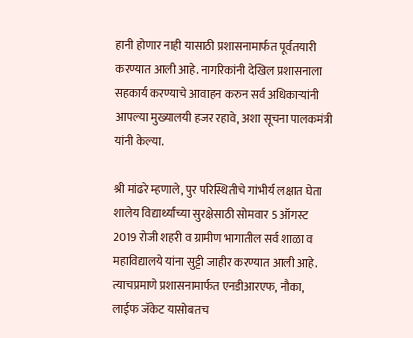हानी होणार नाही यासाठी प्रशासनामार्फत पूर्वतयारी करण्यात आली आहे. नागरिकांनी देखिल प्रशासनाला सहकार्य करण्याचे आवाहन करुन सर्व अधिकाऱ्यांनी आपल्या मुख्यालयी हजर रहावे, अशा सूचना पालकमंत्री यांनी केल्या.

श्री मांढरे म्हणाले, पुर परिस्थितीचे गांभीर्य लक्षात घेता शालेय विद्यार्थ्यांच्या सुरक्षेसाठी सोमवार 5 ऑगस्ट 2019 रोजी शहरी व ग्रामीण भागातील सर्व शाळा व महाविद्यालये यांना सुट्टी जाहीर करण्यात आली आहे. त्याचप्रमाणे प्रशासनामार्फत एनडीआरएफ, नौका, लाईफ जॅकेट यासोबतच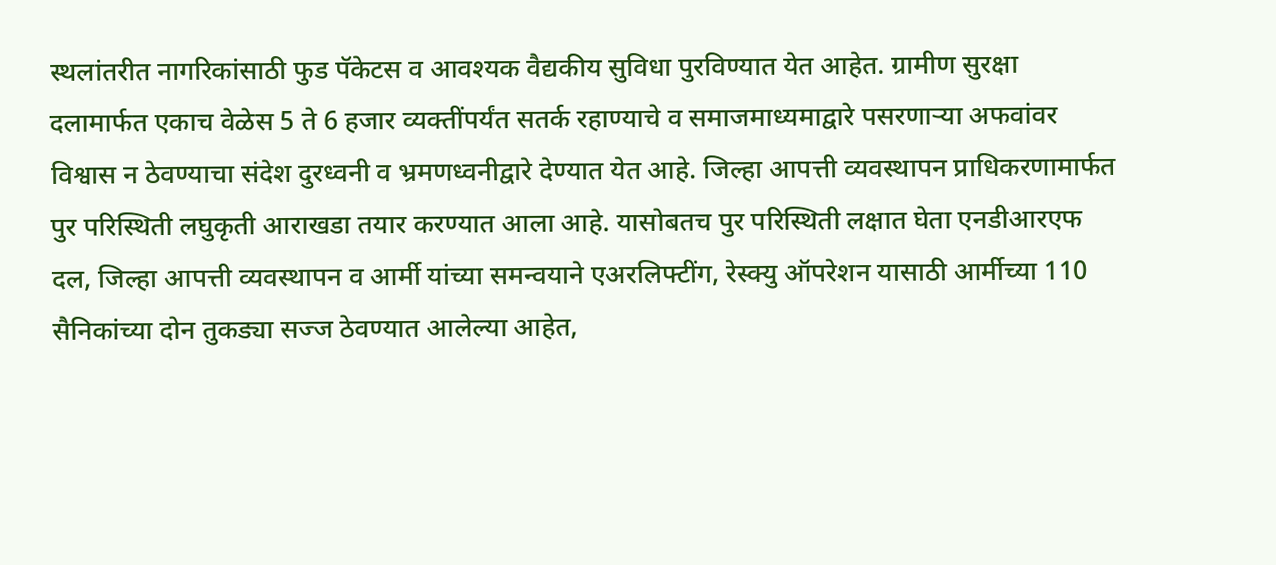स्थलांतरीत नागरिकांसाठी फुड पॅकेटस व आवश्यक वैद्यकीय सुविधा पुरविण्यात येत आहेत. ग्रामीण सुरक्षा दलामार्फत एकाच वेळेस 5 ते 6 हजार व्यक्तींपर्यंत सतर्क रहाण्याचे व समाजमाध्यमाद्वारे पसरणाऱ्या अफवांवर विश्वास न ठेवण्याचा संदेश दुरध्वनी व भ्रमणध्वनीद्वारे देण्यात येत आहे. जिल्हा आपत्ती व्यवस्थापन प्राधिकरणामार्फत पुर परिस्थिती लघुकृती आराखडा तयार करण्यात आला आहे. यासोबतच पुर परिस्थिती लक्षात घेता एनडीआरएफ दल, जिल्हा आपत्ती व्यवस्थापन व आर्मी यांच्या समन्वयाने एअरलिफ्टींग, रेस्क्यु ऑपरेशन यासाठी आर्मीच्या 110 सैनिकांच्या दोन तुकड्या सज्ज ठेवण्यात आलेल्या आहेत,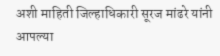अशी माहिती जिल्हाधिकारी सूरज मांढरे यांनी आपल्या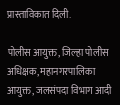प्रास्ताविकात दिली.

पोलीस आयुक्त, जिल्हा पोलीस अधिक्षक, महानगरपालिका आयुक्त, जलसंपदा विभाग आदी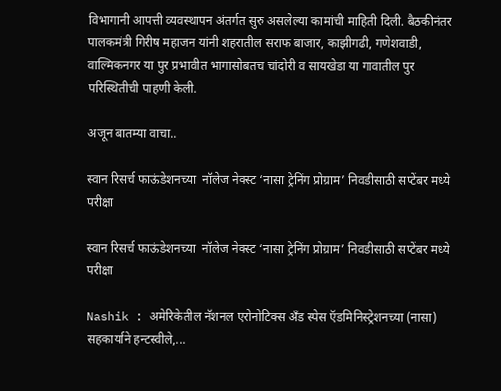विभागानी आपत्ती व्यवस्थापन अंतर्गत सुरु असलेल्या कामांची माहिती दिली. बैठकीनंतर पालकमंत्री गिरीष महाजन यांनी शहरातील सराफ बाजार, काझीगढी, गणेशवाडी, वाल्मिकनगर या पुर प्रभावीत भागासोबतच चांदोरी व सायखेडा या गावातील पुर परिस्थितीची पाहणी केली.

अजून बातम्या वाचा..

स्वान रिसर्च फाऊंडेशनच्या  नॉलेज नेक्स्ट ‘नासा ट्रेनिंग प्रोग्राम’ निवडीसाठी सप्टेंबर मध्ये परीक्षा

स्वान रिसर्च फाऊंडेशनच्या  नॉलेज नेक्स्ट ‘नासा ट्रेनिंग प्रोग्राम’ निवडीसाठी सप्टेंबर मध्ये परीक्षा

Nashik : अमेरिकेतील नॅशनल एरोनोटिक्स अँड स्पेस ऍडमिनिस्ट्रेशनच्या (नासा) सहकार्याने हन्टस्वीले,...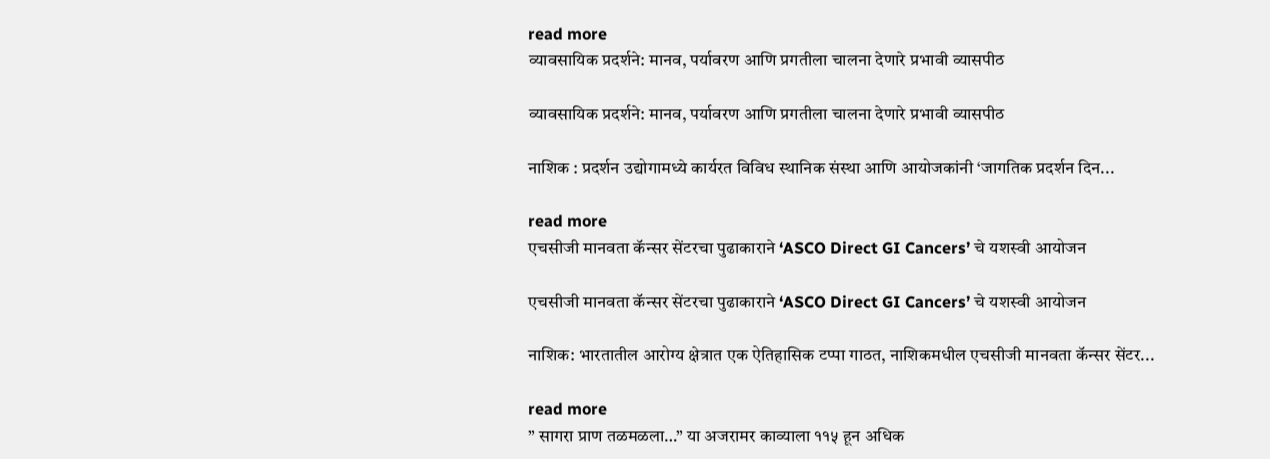read more
व्यावसायिक प्रदर्शने: मानव, पर्यावरण आणि प्रगतीला चालना देणारे प्रभावी व्यासपीठ

व्यावसायिक प्रदर्शने: मानव, पर्यावरण आणि प्रगतीला चालना देणारे प्रभावी व्यासपीठ

नाशिक : प्रदर्शन उद्योगामध्ये कार्यरत विविध स्थानिक संस्था आणि आयोजकांनी ‘जागतिक प्रदर्शन दिन...

read more
एचसीजी मानवता कॅन्‍सर सेंटरचा पुढाकाराने ‘ASCO Direct GI Cancers’ चे यशस्‍वी आयोजन

एचसीजी मानवता कॅन्‍सर सेंटरचा पुढाकाराने ‘ASCO Direct GI Cancers’ चे यशस्‍वी आयोजन

नाशिक: भारतातील आरोग्य क्षेत्रात एक ऐतिहासिक टप्पा गाठत, नाशिकमधील एचसीजी मानवता कॅन्सर सेंटर...

read more
” सागरा प्राण तळमळला…” या अजरामर काव्याला ११५ हून अधिक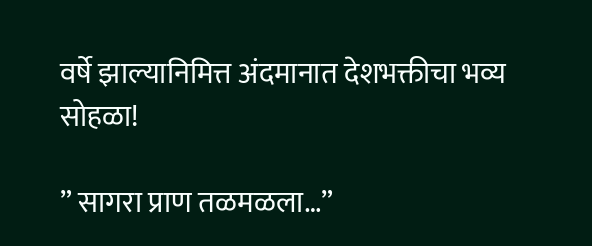वर्षे झाल्यानिमित्त अंदमानात देशभक्तीचा भव्य सोहळा!

” सागरा प्राण तळमळला…”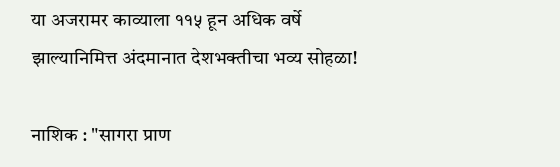या अजरामर काव्याला ११५ हून अधिक वर्षे झाल्यानिमित्त अंदमानात देशभक्तीचा भव्य सोहळा!

नाशिक : "सागरा प्राण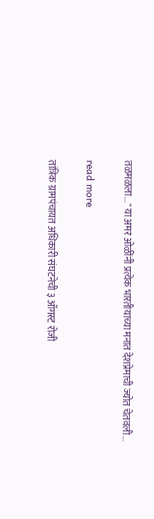तळमळला..." या अमर ओळींनी प्रत्येक भारतीयाच्या मनात देशप्रेमाची ज्योत चेतवली...

read more

तांत्रिक ग्रामपंचायत अधिकारी संघटनेची ३ ऑगस्ट रोजी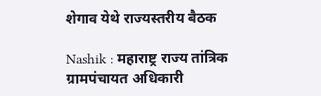शेगाव येथे राज्यस्तरीय बैठक

Nashik : महाराष्ट्र राज्य तांत्रिक ग्रामपंचायत अधिकारी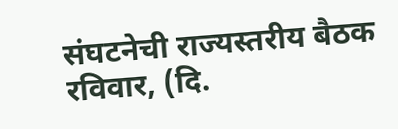संघटनेची राज्यस्तरीय बैठक रविवार, (दि.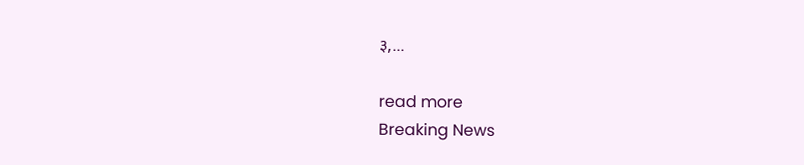३,...

read more
Breaking News